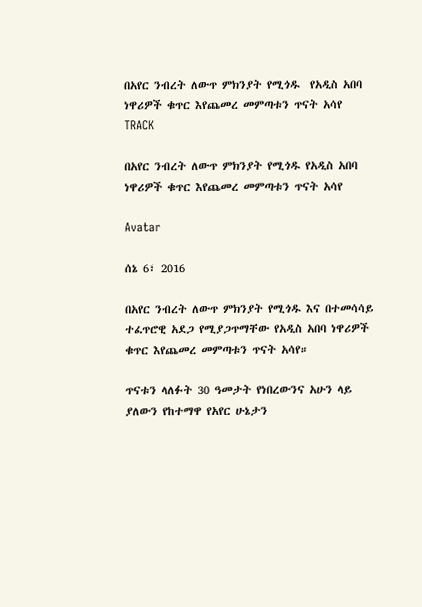በአየር ንብረት ለውጥ ምክንያት የሚጎዱ  የአዲስ አበባ ነዋሪዎች ቁጥር እየጨመረ መምጣቱን ጥናት አሳየ
TRACK

በአየር ንብረት ለውጥ ምክንያት የሚጎዱ የአዲስ አበባ ነዋሪዎች ቁጥር እየጨመረ መምጣቱን ጥናት አሳየ

Avatar

ሰኔ 6፣ 2016

በአየር ንብረት ለውጥ ምክንያት የሚጎዱ እና በተመሳሳይ ተፈጥሮዊ አደጋ የሚያጋጥማቸው የአዲስ አበባ ነዋሪዎች ቁጥር እየጨመረ መምጣቱን ጥናት አሳየ።

ጥናቱን ላለፉት 30 ዓመታት የነበረውንና አሁን ላይ ያለውን የከተማዋ የአየር ሁኔታን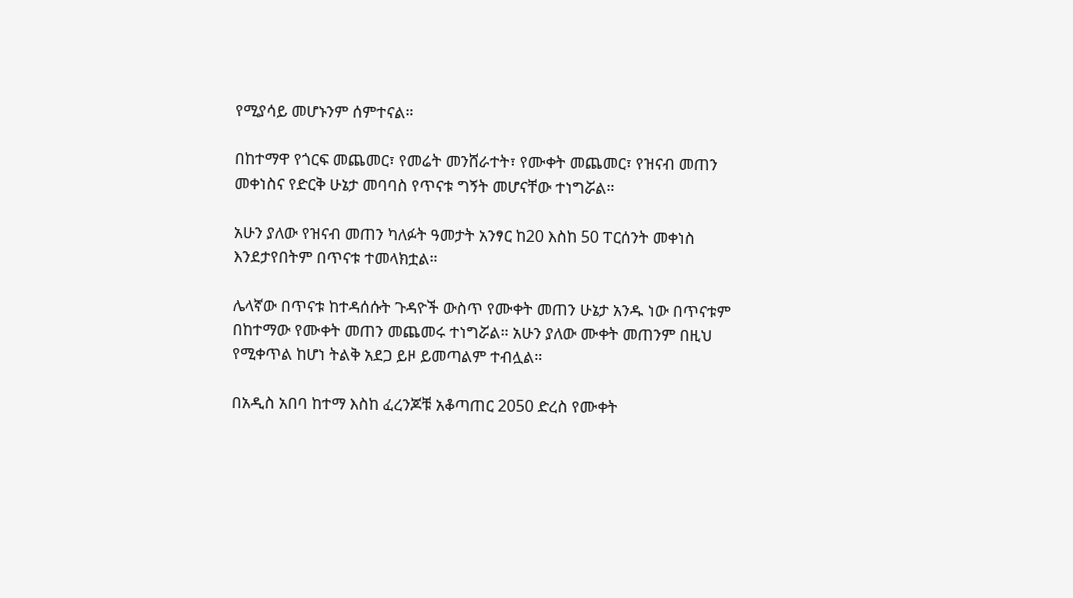የሚያሳይ መሆኑንም ሰምተናል።

በከተማዋ የጎርፍ መጨመር፣ የመሬት መንሸራተት፣ የሙቀት መጨመር፣ የዝናብ መጠን መቀነስና የድርቅ ሁኔታ መባባስ የጥናቱ ግኝት መሆናቸው ተነግሯል።

አሁን ያለው የዝናብ መጠን ካለፉት ዓመታት አንፃር ከ20 እስከ 50 ፐርሰንት መቀነስ እንደታየበትም በጥናቱ ተመላክቷል።

ሌላኛው በጥናቱ ከተዳሰሱት ጉዳዮች ውስጥ የሙቀት መጠን ሁኔታ አንዱ ነው በጥናቱም በከተማው የሙቀት መጠን መጨመሩ ተነግሯል። አሁን ያለው ሙቀት መጠንም በዚህ የሚቀጥል ከሆነ ትልቅ አደጋ ይዞ ይመጣልም ተብሏል።

በአዲስ አበባ ከተማ እስከ ፈረንጆቹ አቆጣጠር 2050 ድረስ የሙቀት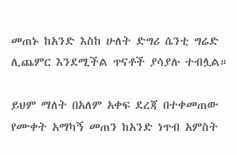መጠኑ ከአንድ እስከ ሁለት ድግሪ ሴንቲ ግሬድ ሊጨምር እንደሚችል ጥናቶች ያሳያሉ ተብሏል።

ይህም ማለት በአለም አቀፍ ደረጃ በተቀመጠው የሙቀት አማካኝ መጠን ከአንድ ነጥብ አምስት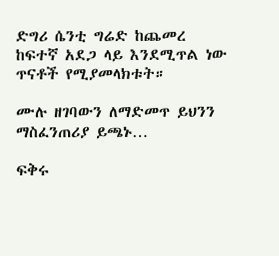ድግሪ ሴንቲ ግሬድ ከጨመረ ከፍተኛ አደጋ ላይ እንደሚጥል ነው ጥናቶች የሚያመላክቱት።

ሙሉ ዘገባውን ለማድመጥ ይህንን ማስፈንጠሪያ ይጫኑ…

ፍቅሩ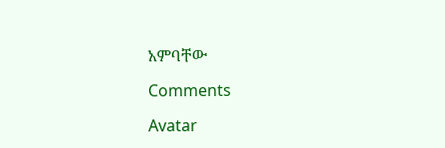አምባቸው

Comments

Avatar